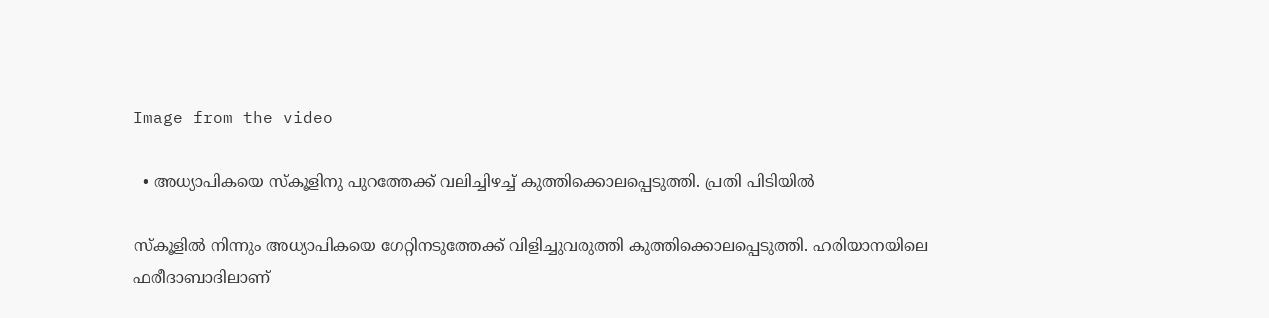Image from the video

  • അധ്യാപികയെ സ്കൂളിനു പുറത്തേക്ക് വലിച്ചിഴച്ച് കുത്തിക്കൊലപ്പെടുത്തി. പ്രതി പിടിയില്‍

സ്കൂളില്‍ നിന്നും അധ്യാപികയെ ഗേറ്റിനടുത്തേക്ക് വിളിച്ചുവരുത്തി കുത്തിക്കൊലപ്പെടുത്തി. ഹരിയാനയിലെ ഫരീദാബാദിലാണ്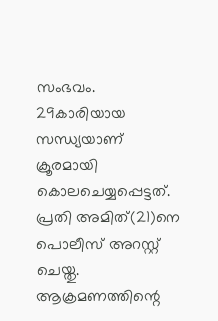സംഭവം. 29കാരിയായ സന്ധ്യയാണ് ക്രൂരമായി കൊലചെയ്യപ്പെട്ടത്. പ്രതി അമിത്(21)നെ പൊലീസ് അറസ്റ്റ് ചെയ്തു. ആക്രമണത്തിന്റെ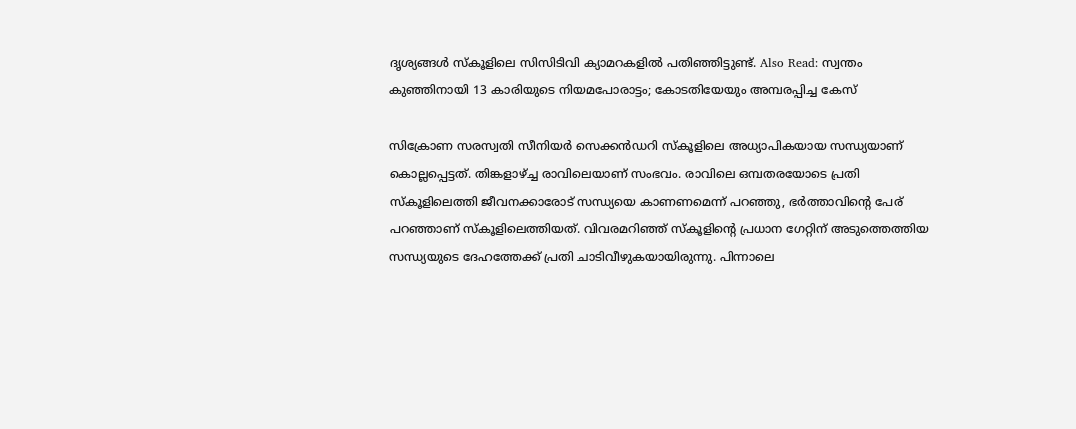ദൃശ്യങ്ങൾ സ്കൂളിലെ സിസിടിവി ക്യാമറകളിൽ പതിഞ്ഞിട്ടുണ്ട്. Also Read: സ്വന്തം കുഞ്ഞിനായി 13 കാരിയുടെ നിയമപോരാട്ടം; കോടതിയേയും അമ്പരപ്പിച്ച കേസ്

സിക്രോണ സരസ്വതി സീനിയർ സെക്കൻഡറി സ്കൂളിലെ അധ്യാപികയായ സന്ധ്യയാണ് കൊല്ലപ്പെട്ടത്. തിങ്കളാഴ്ച്ച രാവിലെയാണ് സംഭവം. രാവിലെ ഒമ്പതരയോടെ പ്രതി സ്കൂളിലെത്തി ജീവനക്കാരോട് സന്ധ്യയെ കാണണമെന്ന് പറഞ്ഞു, ഭര്‍ത്താവിന്റെ പേര് പറഞ്ഞാണ് സ്കൂളിലെത്തിയത്. വിവരമറിഞ്ഞ് സ്കൂളിന്റെ പ്രധാന ഗേറ്റിന് അടുത്തെത്തിയ സന്ധ്യയുടെ ദേഹത്തേക്ക് പ്രതി ചാടിവീഴുകയായിരുന്നു. പിന്നാലെ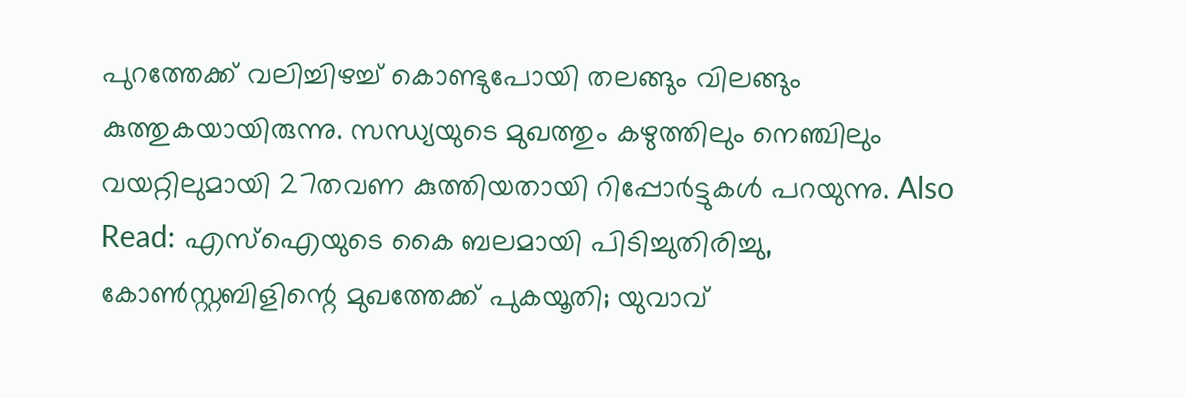പുറത്തേക്ക് വലിച്ചിഴച്ച് കൊണ്ടുപോയി തലങ്ങും വിലങ്ങും കുത്തുകയായിരുന്നു. സന്ധ്യയുടെ മുഖത്തും കഴുത്തിലും നെഞ്ചിലും വയറ്റിലുമായി 27തവണ കുത്തിയതായി റിപ്പോര്‍ട്ടുകള്‍ പറയുന്നു. Also Read: എസ്ഐയുടെ കൈ ബലമായി പിടിച്ചുതിരിച്ചു, കോണ്‍സ്റ്റബിളിന്റെ മുഖത്തേക്ക് പുകയൂതി; യുവാവ്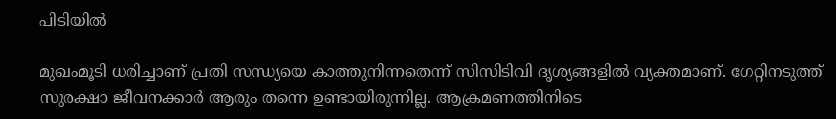പിടിയില്‍

മുഖംമൂടി ധരിച്ചാണ് പ്രതി സന്ധ്യയെ കാത്തുനിന്നതെന്ന് സിസിടിവി ദൃശ്യങ്ങളില്‍ വ്യക്തമാണ്. ഗേറ്റിനടുത്ത് സുരക്ഷാ ജീവനക്കാര്‍ ആരും തന്നെ ഉണ്ടായിരുന്നില്ല. ആക്രമണത്തിനിടെ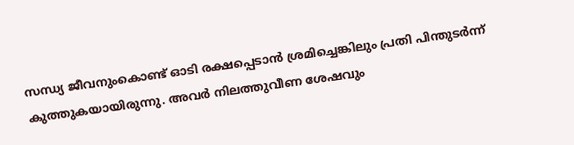സന്ധ്യ ജീവനുംകൊണ്ട് ഓടി രക്ഷപ്പെടാൻ ശ്രമിച്ചെങ്കിലും പ്രതി പിന്തുടർന്ന് കുത്തുകയായിരുന്നു. അവർ നിലത്തുവീണ ശേഷവും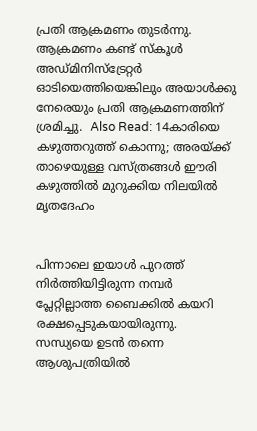പ്രതി ആക്രമണം തുടര്‍ന്നു. ആക്രമണം കണ്ട് സ്കൂള്‍ അഡ്മിനിസ്ട്രേറ്റര്‍ ഓടിയെത്തിയെങ്കിലും അയാള്‍ക്കു നേരെയും പ്രതി ആക്രമണത്തിന് ശ്രമിച്ചു.  Also Read: 14കാരിയെ കഴുത്തറുത്ത് കൊന്നു; അരയ്ക്ക് താഴെയുള്ള വസ്ത്രങ്ങൾ ഈരി കഴുത്തിൽ മുറുക്കിയ നിലയില്‍ മൃതദേഹം


പിന്നാലെ ഇയാള്‍ പുറത്ത് നിര്‍ത്തിയിട്ടിരുന്ന നമ്പര്‍ പ്ലേറ്റില്ലാത്ത ബൈക്കില്‍ കയറി രക്ഷപ്പെടുകയായിരുന്നു. സന്ധ്യയെ ഉടന്‍ തന്നെ ആശുപത്രിയില്‍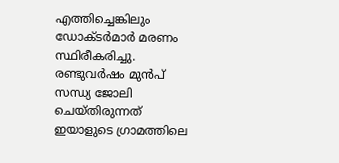എത്തിച്ചെങ്കിലും ഡോക്ടര്‍മാര്‍ മരണം സ്ഥിരീകരിച്ചു. രണ്ടുവര്‍ഷം മുന്‍പ് സന്ധ്യ ജോലി ചെയ്തിരുന്നത് ഇയാളുടെ ഗ്രാമത്തിലെ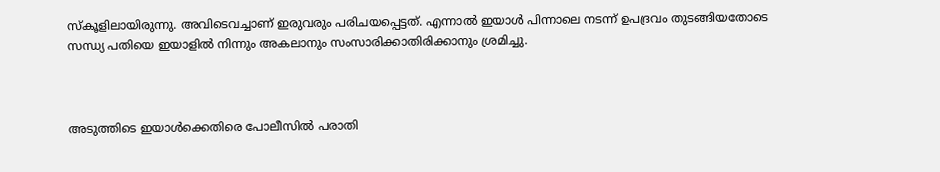സ്കൂളിലായിരുന്നു. അവിടെവച്ചാണ് ഇരുവരും പരിചയപ്പെട്ടത്. എന്നാല്‍ ഇയാള്‍ പിന്നാലെ നടന്ന് ഉപദ്രവം തുടങ്ങിയതോടെ സന്ധ്യ പതിയെ ഇയാളില്‍ നിന്നും അകലാനും സംസാരിക്കാതിരിക്കാനും ശ്രമിച്ചു.



അടുത്തിടെ ഇയാൾക്കെതിരെ പോലീസിൽ പരാതി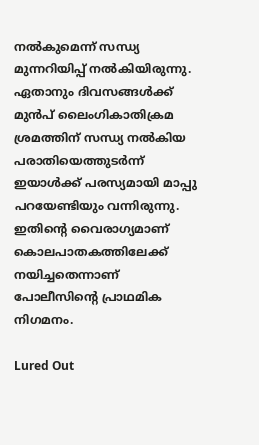നൽകുമെന്ന് സന്ധ്യ മുന്നറിയിപ്പ് നൽകിയിരുന്നു. ഏതാനും ദിവസങ്ങള്‍ക്ക് മുന്‍പ് ലൈംഗികാതിക്രമ ശ്രമത്തിന് സന്ധ്യ നല്‍കിയ പരാതിയെത്തുടര്‍ന്ന് ഇയാള്‍ക്ക് പരസ്യമായി മാപ്പു പറയേണ്ടിയും വന്നിരുന്നു. ഇതിന്റെ വൈരാഗ്യമാണ് കൊലപാതകത്തിലേക്ക് നയിച്ചതെന്നാണ് പോലീസിന്റെ പ്രാഥമിക നിഗമനം.

Lured Out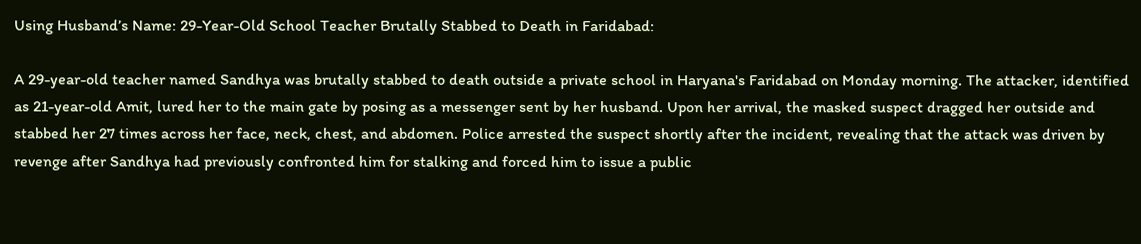Using Husband’s Name: 29-Year-Old School Teacher Brutally Stabbed to Death in Faridabad:

A 29-year-old teacher named Sandhya was brutally stabbed to death outside a private school in Haryana's Faridabad on Monday morning. The attacker, identified as 21-year-old Amit, lured her to the main gate by posing as a messenger sent by her husband. Upon her arrival, the masked suspect dragged her outside and stabbed her 27 times across her face, neck, chest, and abdomen. Police arrested the suspect shortly after the incident, revealing that the attack was driven by revenge after Sandhya had previously confronted him for stalking and forced him to issue a public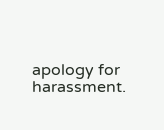apology for harassment.